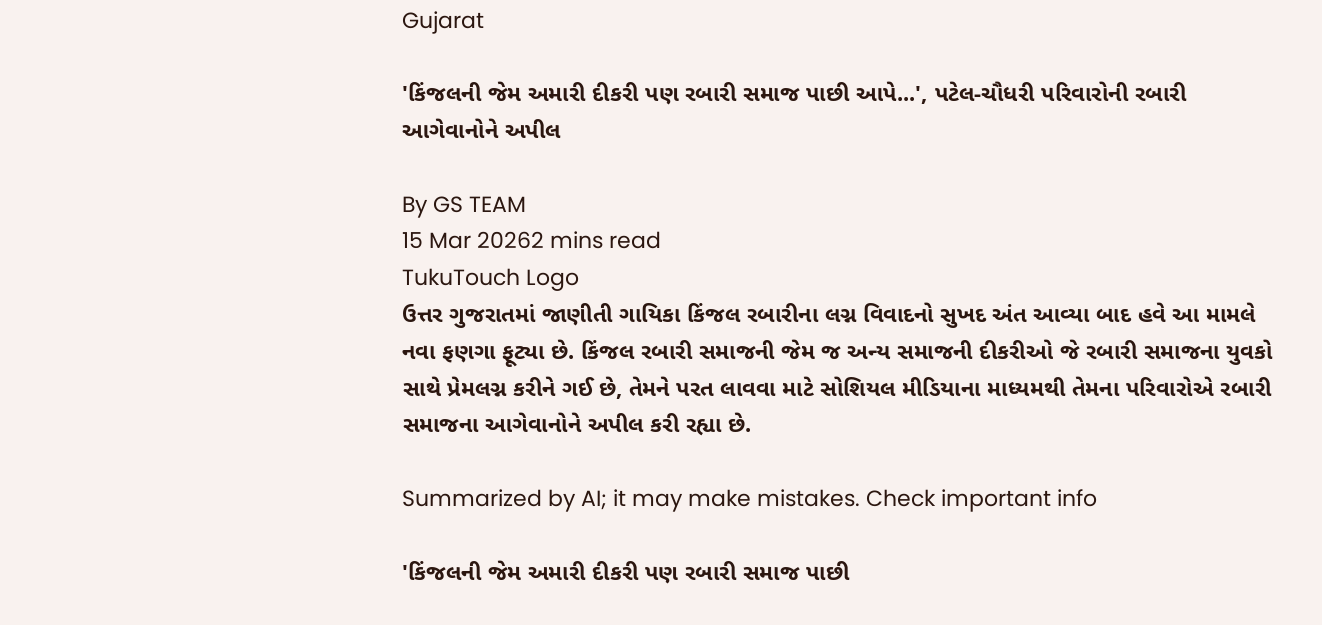Gujarat

'કિંજલની જેમ અમારી દીકરી પણ રબારી સમાજ પાછી આપે...', પટેલ-ચૌધરી પરિવારોની રબારી આગેવાનોને અપીલ

By GS TEAM
15 Mar 20262 mins read
TukuTouch Logo
ઉત્તર ગુજરાતમાં જાણીતી ગાયિકા કિંજલ રબારીના લગ્ન વિવાદનો સુખદ અંત આવ્યા બાદ હવે આ મામલે નવા ફણગા ફૂટ્યા છે. કિંજલ રબારી સમાજની જેમ જ અન્ય સમાજની દીકરીઓ જે રબારી સમાજના યુવકો સાથે પ્રેમલગ્ન કરીને ગઈ છે, તેમને પરત લાવવા માટે સોશિયલ મીડિયાના માધ્યમથી તેમના પરિવારોએ રબારી સમાજના આગેવાનોને અપીલ કરી રહ્યા છે.

Summarized by AI; it may make mistakes. Check important info

'કિંજલની જેમ અમારી દીકરી પણ રબારી સમાજ પાછી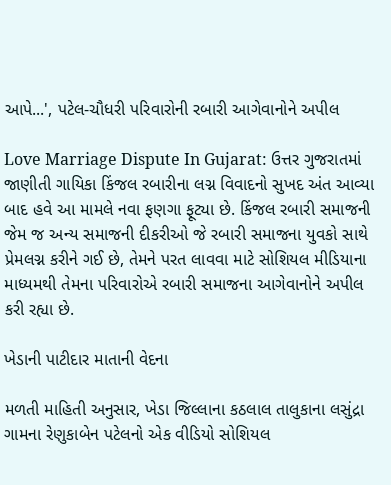આપે...', પટેલ-ચૌધરી પરિવારોની રબારી આગેવાનોને અપીલ

Love Marriage Dispute In Gujarat: ઉત્તર ગુજરાતમાં જાણીતી ગાયિકા કિંજલ રબારીના લગ્ન વિવાદનો સુખદ અંત આવ્યા બાદ હવે આ મામલે નવા ફણગા ફૂટ્યા છે. કિંજલ રબારી સમાજની જેમ જ અન્ય સમાજની દીકરીઓ જે રબારી સમાજના યુવકો સાથે પ્રેમલગ્ન કરીને ગઈ છે, તેમને પરત લાવવા માટે સોશિયલ મીડિયાના માધ્યમથી તેમના પરિવારોએ રબારી સમાજના આગેવાનોને અપીલ કરી રહ્યા છે.

ખેડાની પાટીદાર માતાની વેદના

મળતી માહિતી અનુસાર, ખેડા જિલ્લાના કઠલાલ તાલુકાના લસુંદ્રા ગામના રેણુકાબેન પટેલનો એક વીડિયો સોશિયલ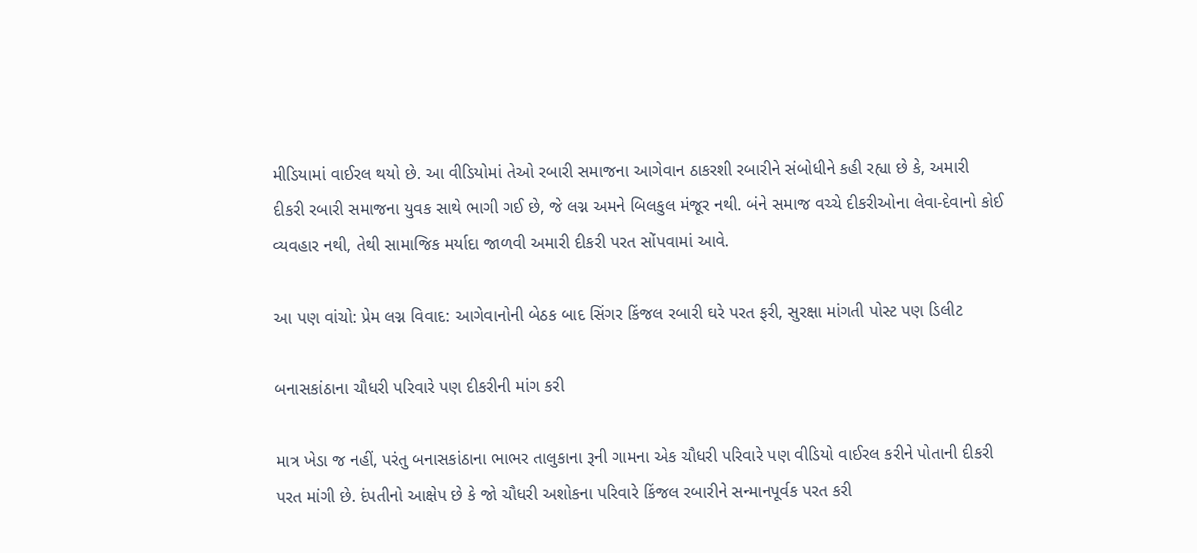મીડિયામાં વાઈરલ થયો છે. આ વીડિયોમાં તેઓ રબારી સમાજના આગેવાન ઠાકરશી રબારીને સંબોધીને કહી રહ્યા છે કે, અમારી દીકરી રબારી સમાજના યુવક સાથે ભાગી ગઈ છે, જે લગ્ન અમને બિલકુલ મંજૂર નથી. બંને સમાજ વચ્ચે દીકરીઓના લેવા-દેવાનો કોઈ વ્યવહાર નથી, તેથી સામાજિક મર્યાદા જાળવી અમારી દીકરી પરત સોંપવામાં આવે.

આ પણ વાંચો: પ્રેમ લગ્ન વિવાદ: આગેવાનોની બેઠક બાદ સિંગર કિંજલ રબારી ઘરે પરત ફરી, સુરક્ષા માંગતી પોસ્ટ પણ ડિલીટ

બનાસકાંઠાના ચૌધરી પરિવારે પણ દીકરીની માંગ કરી

માત્ર ખેડા જ નહીં, પરંતુ બનાસકાંઠાના ભાભર તાલુકાના રૂની ગામના એક ચૌધરી પરિવારે પણ વીડિયો વાઈરલ કરીને પોતાની દીકરી પરત માંગી છે. દંપતીનો આક્ષેપ છે કે જો ચૌધરી અશોકના પરિવારે કિંજલ રબારીને સન્માનપૂર્વક પરત કરી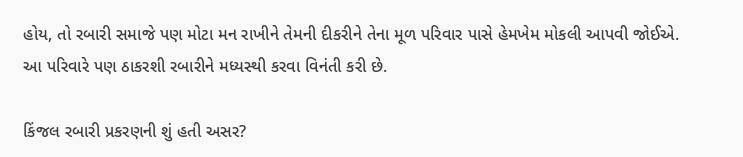હોય, તો રબારી સમાજે પણ મોટા મન રાખીને તેમની દીકરીને તેના મૂળ પરિવાર પાસે હેમખેમ મોકલી આપવી જોઈએ. આ પરિવારે પણ ઠાકરશી રબારીને મધ્યસ્થી કરવા વિનંતી કરી છે.

કિંજલ રબારી પ્રકરણની શું હતી અસર?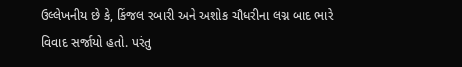ઉલ્લેખનીય છે કે, કિંજલ રબારી અને અશોક ચૌધરીના લગ્ન બાદ ભારે વિવાદ સર્જાયો હતો. પરંતુ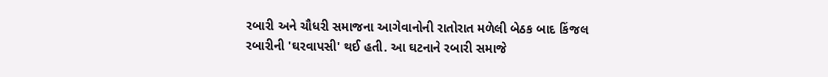રબારી અને ચૌધરી સમાજના આગેવાનોની રાતોરાત મળેલી બેઠક બાદ કિંજલ રબારીની 'ઘરવાપસી' થઈ હતી. આ ઘટનાને રબારી સમાજે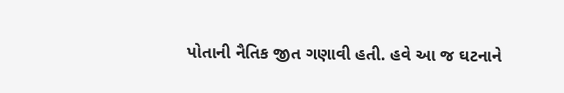પોતાની નૈતિક જીત ગણાવી હતી. હવે આ જ ઘટનાને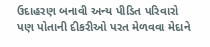ઉદાહરણ બનાવી અન્ય પીડિત પરિવારો પણ પોતાની દીકરીઓ પરત મેળવવા મેદાને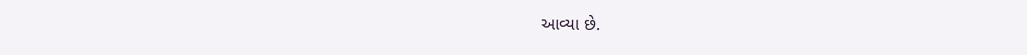આવ્યા છે.